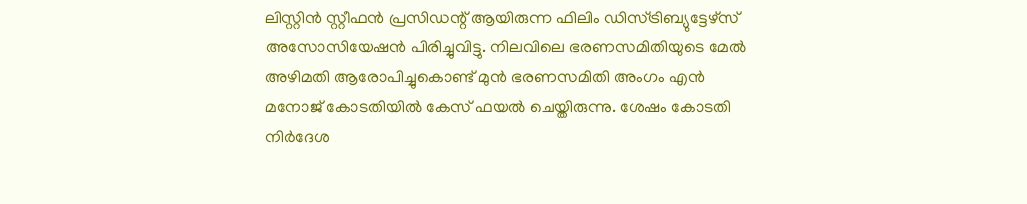ലിസ്റ്റിൻ സ്റ്റീഫൻ പ്രസിഡന്റ് ആയിരുന്ന ഫിലിം ഡിസ്ട്രിബ്യുട്ടേഴ്സ് അസോസിയേഷൻ പിരിച്ചുവിട്ടു. നിലവിലെ ഭരണസമിതിയുടെ മേൽ അഴിമതി ആരോപിച്ചുകൊണ്ട് മുൻ ഭരണസമിതി അംഗം എൻ മനോജ് കോടതിയിൽ കേസ് ഫയൽ ചെയ്തിരുന്നു. ശേഷം കോടതി നിർദേശ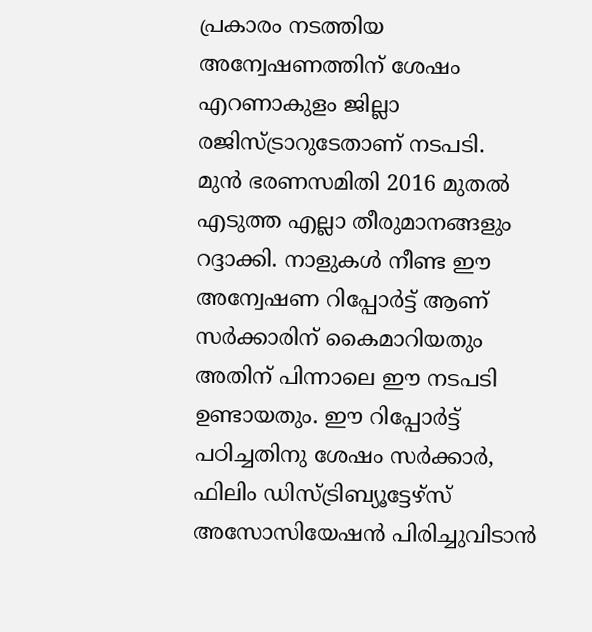പ്രകാരം നടത്തിയ അന്വേഷണത്തിന് ശേഷം എറണാകുളം ജില്ലാ രജിസ്ട്രാറുടേതാണ് നടപടി.
മുൻ ഭരണസമിതി 2016 മുതൽ എടുത്ത എല്ലാ തീരുമാനങ്ങളും റദ്ദാക്കി. നാളുകൾ നീണ്ട ഈ അന്വേഷണ റിപ്പോർട്ട് ആണ് സർക്കാരിന് കൈമാറിയതും അതിന് പിന്നാലെ ഈ നടപടി ഉണ്ടായതും. ഈ റിപ്പോർട്ട് പഠിച്ചതിനു ശേഷം സർക്കാർ, ഫിലിം ഡിസ്ട്രിബ്യൂട്ടേഴ്സ് അസോസിയേഷൻ പിരിച്ചുവിടാൻ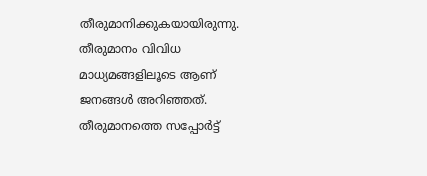തീരുമാനിക്കുകയായിരുന്നു.
തീരുമാനം വിവിധ മാധ്യമങ്ങളിലൂടെ ആണ് ജനങ്ങൾ അറിഞ്ഞത്. തീരുമാനത്തെ സപ്പോർട്ട്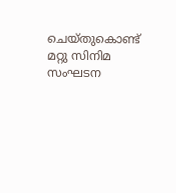ചെയ്തുകൊണ്ട് മറ്റു സിനിമ സംഘടന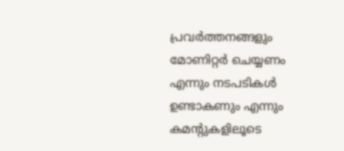പ്രവർത്തനങ്ങളും മോണിറ്റർ ചെയ്യണം എന്നും നടപടികൾ ഉണ്ടാകണും എന്നും കമന്റുകളിലൂടെ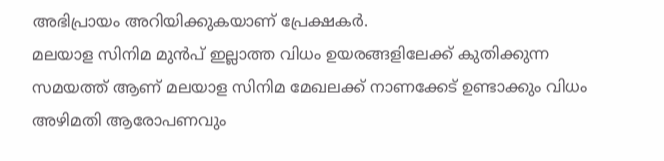അഭിപ്രായം അറിയിക്കുകയാണ് പ്രേക്ഷകർ.
മലയാള സിനിമ മുൻപ് ഇല്ലാത്ത വിധം ഉയരങ്ങളിലേക്ക് കുതിക്കുന്ന സമയത്ത് ആണ് മലയാള സിനിമ മേഖലക്ക് നാണക്കേട് ഉണ്ടാക്കും വിധം അഴിമതി ആരോപണവും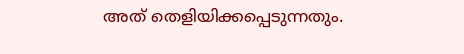അത് തെളിയിക്കപ്പെടുന്നതും.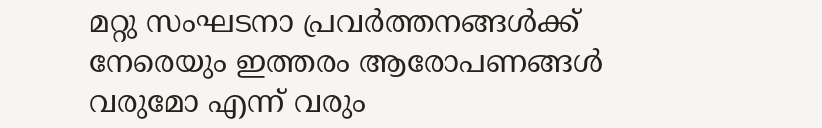മറ്റു സംഘടനാ പ്രവർത്തനങ്ങൾക്ക് നേരെയും ഇത്തരം ആരോപണങ്ങൾ വരുമോ എന്ന് വരും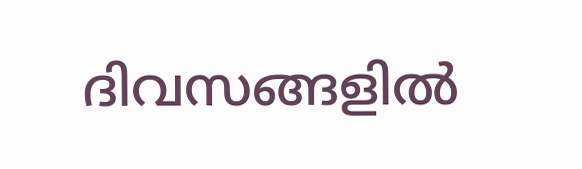ദിവസങ്ങളിൽ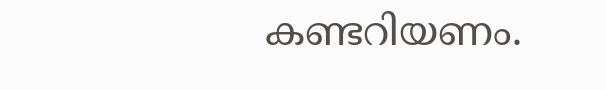കണ്ടറിയണം.